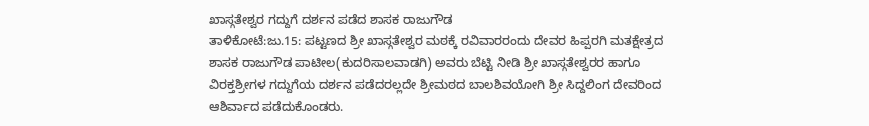ಖಾಸ್ಗತೇಶ್ವರ ಗದ್ದುಗೆ ದರ್ಶನ ಪಡೆದ ಶಾಸಕ ರಾಜುಗೌಡ
ತಾಳಿಕೋಟೆ:ಜು.15: ಪಟ್ಟಣದ ಶ್ರೀ ಖಾಸ್ಗತೇಶ್ವರ ಮಠಕ್ಕೆ ರವಿವಾರರಂದು ದೇವರ ಹಿಪ್ಪರಗಿ ಮತಕ್ಷೇತ್ರದ ಶಾಸಕ ರಾಜುಗೌಡ ಪಾಟೀಲ(ಕುದರಿಸಾಲವಾಡಗಿ) ಅವರು ಬೆಟ್ಟಿ ನೀಡಿ ಶ್ರೀ ಖಾಸ್ಗತೇಶ್ವರರ ಹಾಗೂ ವಿರಕ್ತಶ್ರೀಗಳ ಗದ್ದುಗೆಯ ದರ್ಶನ ಪಡೆದರಲ್ಲದೇ ಶ್ರೀಮಠದ ಬಾಲಶಿವಯೋಗಿ ಶ್ರೀ ಸಿದ್ದಲಿಂಗ ದೇವರಿಂದ ಆಶಿರ್ವಾದ ಪಡೆದುಕೊಂಡರು.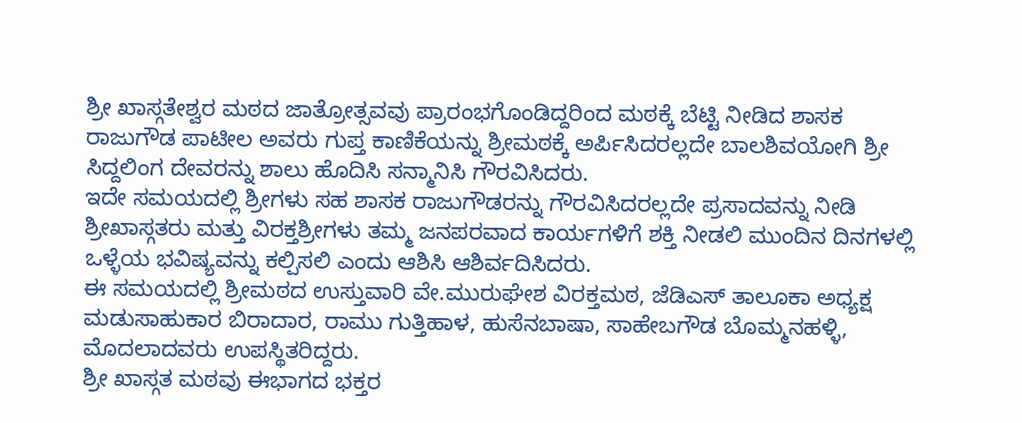ಶ್ರೀ ಖಾಸ್ಗತೇಶ್ವರ ಮಠದ ಜಾತ್ರೋತ್ಸವವು ಪ್ರಾರಂಭಗೊಂಡಿದ್ದರಿಂದ ಮಠಕ್ಕೆ ಬೆಟ್ಟಿ ನೀಡಿದ ಶಾಸಕ ರಾಜುಗೌಡ ಪಾಟೀಲ ಅವರು ಗುಪ್ತ ಕಾಣಿಕೆಯನ್ನು ಶ್ರೀಮಠಕ್ಕೆ ಅರ್ಪಿಸಿದರಲ್ಲದೇ ಬಾಲಶಿವಯೋಗಿ ಶ್ರೀ ಸಿದ್ದಲಿಂಗ ದೇವರನ್ನು ಶಾಲು ಹೊದಿಸಿ ಸನ್ಮಾನಿಸಿ ಗೌರವಿಸಿದರು.
ಇದೇ ಸಮಯದಲ್ಲಿ ಶ್ರೀಗಳು ಸಹ ಶಾಸಕ ರಾಜುಗೌಡರನ್ನು ಗೌರವಿಸಿದರಲ್ಲದೇ ಪ್ರಸಾದವನ್ನು ನೀಡಿ ಶ್ರೀಖಾಸ್ಗತರು ಮತ್ತು ವಿರಕ್ತಶ್ರೀಗಳು ತಮ್ಮ ಜನಪರವಾದ ಕಾರ್ಯಗಳಿಗೆ ಶಕ್ತಿ ನೀಡಲಿ ಮುಂದಿನ ದಿನಗಳಲ್ಲಿ ಒಳ್ಳೆಯ ಭವಿಷ್ಯವನ್ನು ಕಲ್ಪಿಸಲಿ ಎಂದು ಆಶಿಸಿ ಆಶಿರ್ವದಿಸಿದರು.
ಈ ಸಮಯದಲ್ಲಿ ಶ್ರೀಮಠದ ಉಸ್ತುವಾರಿ ವೇ.ಮುರುಘೇಶ ವಿರಕ್ತಮಠ, ಜೆಡಿಎಸ್ ತಾಲೂಕಾ ಅಧ್ಯಕ್ಷ ಮಡುಸಾಹುಕಾರ ಬಿರಾದಾರ, ರಾಮು ಗುತ್ತಿಹಾಳ, ಹುಸೆನಬಾಷಾ, ಸಾಹೇಬಗೌಡ ಬೊಮ್ಮನಹಳ್ಳಿ, ಮೊದಲಾದವರು ಉಪಸ್ಥಿತರಿದ್ದರು.
ಶ್ರೀ ಖಾಸ್ಗತ ಮಠವು ಈಭಾಗದ ಭಕ್ತರ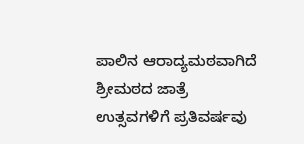ಪಾಲಿನ ಆರಾದ್ಯಮಠವಾಗಿದೆ ಶ್ರೀಮಠದ ಜಾತ್ರೆ ಉತ್ಸವಗಳಿಗೆ ಪ್ರತಿವರ್ಷವು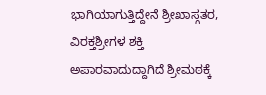ಭಾಗಿಯಾಗುತ್ತಿದ್ದೇನೆ ಶ್ರೀಖಾಸ್ಗತರ, ವಿರಕ್ತಶ್ರೀಗಳ ಶಕ್ತಿ ಅಪಾರವಾದುದ್ದಾಗಿದೆ ಶ್ರೀಮಠಕ್ಕೆ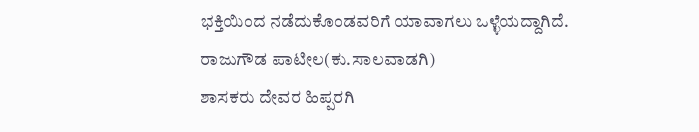ಭಕ್ತಿಯಿಂದ ನಡೆದುಕೊಂಡವರಿಗೆ ಯಾವಾಗಲು ಒಳ್ಳೆಯದ್ದಾಗಿದೆ.
ರಾಜುಗೌಡ ಪಾಟೀಲ(ಕು.ಸಾಲವಾಡಗಿ)
ಶಾಸಕರು ದೇವರ ಹಿಪ್ಪರಗಿ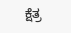ಕ್ಷೆತ್ರ